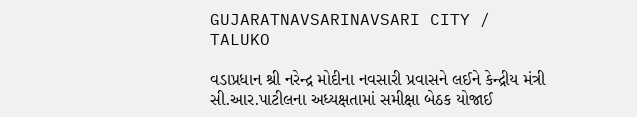GUJARATNAVSARINAVSARI CITY / TALUKO

વડાપ્રધાન શ્રી નરેન્દ્ર મોદીના નવસારી પ્રવાસને લઈને કેન્દ્રીય મંત્રી સી.આર.પાટીલના અધ્યક્ષતામાં સમીક્ષા બેઠક યોજાઈ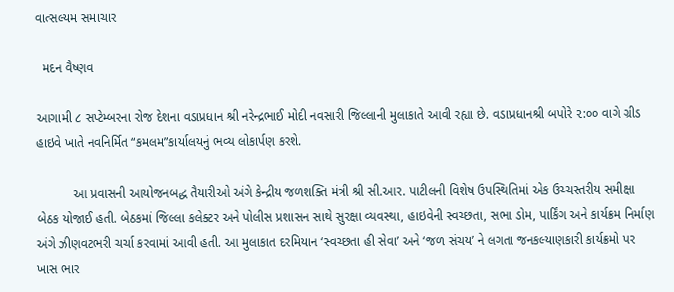વાત્સલ્યમ સમાચાર

  મદન વૈષ્ણવ

આગામી ૮ સપ્ટેમ્બરના રોજ દેશના વડાપ્રધાન શ્રી નરેન્દ્રભાઈ મોદી નવસારી જિલ્લાની મુલાકાતે આવી રહ્યા છે. વડાપ્રધાનશ્રી બપોરે ૨:૦૦ વાગે ગ્રીડ હાઇવે ખાતે નવનિર્મિત “કમલમ”કાર્યાલયનું ભવ્ય લોકાર્પણ કરશે.

          આ પ્રવાસની આયોજનબદ્ધ તૈયારીઓ અંગે કેન્દ્રીય જળશક્તિ મંત્રી શ્રી સી.આર. પાટીલની વિશેષ ઉપસ્થિતિમાં એક ઉચ્ચસ્તરીય સમીક્ષા બેઠક યોજાઈ હતી. બેઠકમાં જિલ્લા કલેક્ટર અને પોલીસ પ્રશાસન સાથે સુરક્ષા વ્યવસ્થા, હાઇવેની સ્વચ્છતા, સભા ડોમ, પાર્કિંગ અને કાર્યક્રમ નિર્માણ અંગે ઝીણવટભરી ચર્ચા કરવામાં આવી હતી. આ મુલાકાત દરમિયાન ‘સ્વચ્છતા હી સેવા’ અને ‘જળ સંચય’ ને લગતા જનકલ્યાણકારી કાર્યક્રમો પર ખાસ ભાર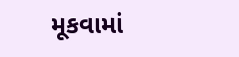મૂકવામાં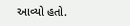આવ્યો હતો.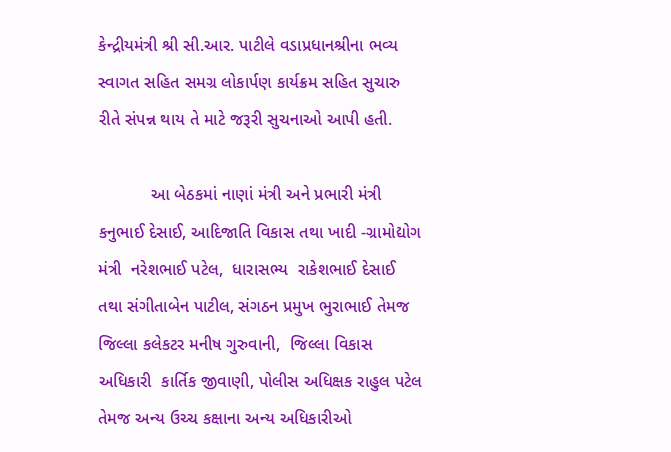કેન્દ્રીયમંત્રી શ્રી સી.આર. પાટીલે વડાપ્રધાનશ્રીના ભવ્ય સ્વાગત સહિત સમગ્ર લોકાર્પણ કાર્યક્રમ સહિત સુચારુ રીતે સંપન્ન થાય તે માટે જરૂરી સુચનાઓ આપી હતી.

           આ બેઠકમાં નાણાં મંત્રી અને પ્રભારી મંત્રી કનુભાઈ દેસાઈ, આદિજાતિ વિકાસ તથા ખાદી -ગ્રામોદ્યોગ મંત્રી  નરેશભાઈ પટેલ,  ધારાસભ્ય  રાકેશભાઈ દેસાઈ તથા સંગીતાબેન પાટીલ, સંગઠન પ્રમુખ ભુરાભાઈ તેમજ જિલ્લા કલેકટર મનીષ ગુરુવાની,  જિલ્લા વિકાસ અધિકારી  કાર્તિક જીવાણી, પોલીસ અધિક્ષક રાહુલ પટેલ તેમજ અન્ય ઉચ્ચ કક્ષાના અન્ય અધિકારીઓ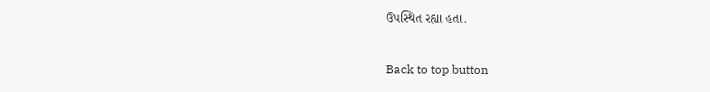ઉપસ્થિત રહ્યા હતા.

Back to top button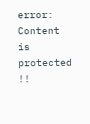error: Content is protected !!